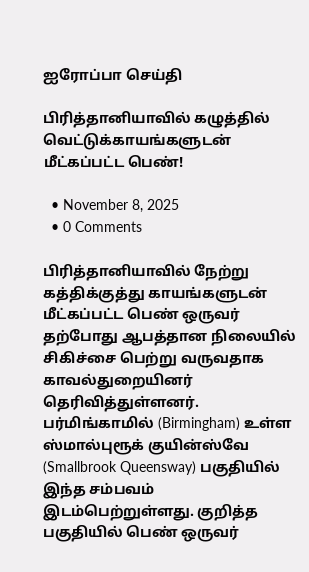ஐரோப்பா செய்தி

பிரித்தானியாவில் கழுத்தில் வெட்டுக்காயங்களுடன் மீட்கப்பட்ட பெண்!

  • November 8, 2025
  • 0 Comments

பிரித்தானியாவில் நேற்று கத்திக்குத்து காயங்களுடன் மீட்கப்பட்ட பெண் ஒருவர் தற்போது ஆபத்தான நிலையில் சிகிச்சை பெற்று வருவதாக காவல்துறையினர் தெரிவித்துள்ளனர். பர்மிங்காமில் (Birmingham) உள்ள ஸ்மால்புரூக் குயின்ஸ்வே (Smallbrook Queensway) பகுதியில் இந்த சம்பவம் இடம்பெற்றுள்ளது. குறித்த பகுதியில் பெண் ஒருவர்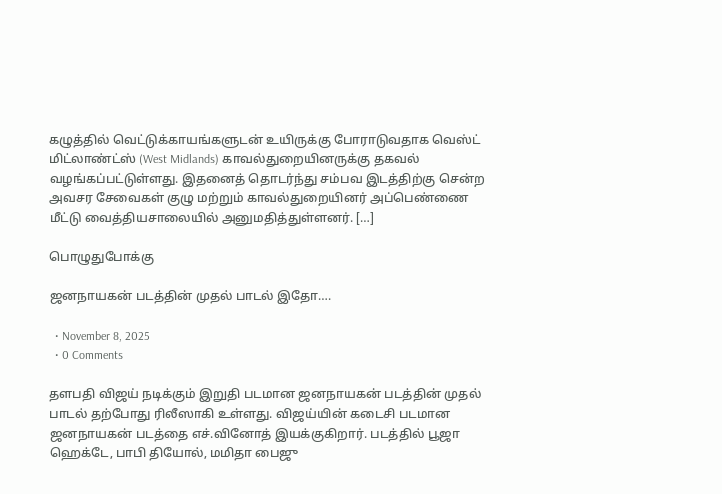கழுத்தில் வெட்டுக்காயங்களுடன் உயிருக்கு போராடுவதாக வெஸ்ட் மிட்லாண்ட்ஸ் (West Midlands) காவல்துறையினருக்கு தகவல் வழங்கப்பட்டுள்ளது. இதனைத் தொடர்ந்து சம்பவ இடத்திற்கு சென்ற அவசர சேவைகள் குழு மற்றும் காவல்துறையினர் அப்பெண்ணை மீட்டு வைத்தியசாலையில் அனுமதித்துள்ளனர். […]

பொழுதுபோக்கு

ஜனநாயகன் படத்தின் முதல் பாடல் இதோ….

  • November 8, 2025
  • 0 Comments

தளபதி விஜய் நடிக்கும் இறுதி படமான ஜனநாயகன் படத்தின் முதல் பாடல் தற்போது ரிலீஸாகி உள்ளது. விஜய்யின் கடைசி படமான ஜனநாயகன் படத்தை எச்.வினோத் இயக்குகிறார். படத்தில் பூஜா ஹெக்டே, பாபி தியோல், மமிதா பைஜு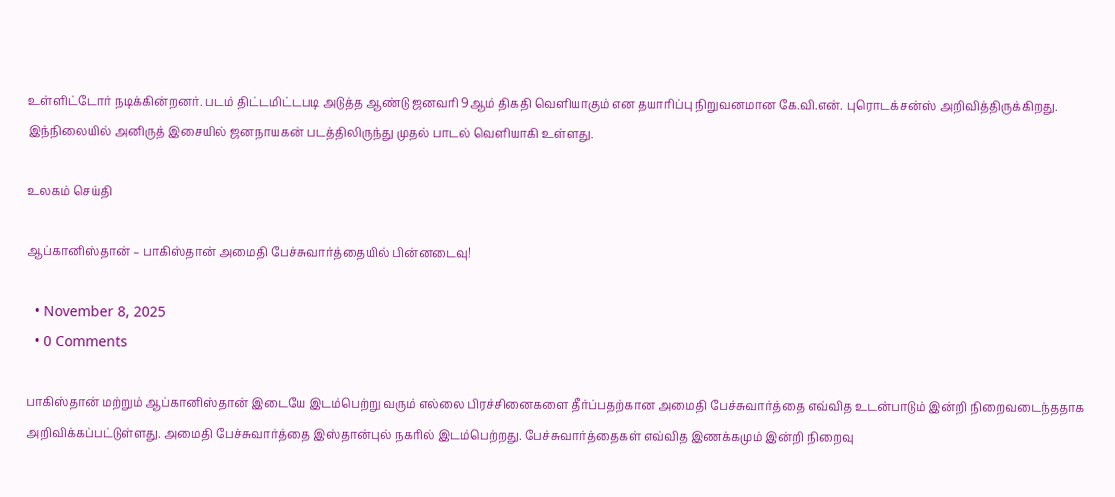உள்ளிட்டோர் நடிக்கின்றனர். படம் திட்டமிட்டபடி அடுத்த ஆண்டு ஜனவரி 9ஆம் திகதி வெளியாகும் என தயாரிப்பு நிறுவனமான கே.வி.என். புரொடக்சன்ஸ் அறிவித்திருக்கிறது. இந்நிலையில் அனிருத் இசையில் ஜனநாயகன் படத்திலிருந்து முதல் பாடல் வெளியாகி உள்ளது.

உலகம் செய்தி

ஆப்கானிஸ்தான் – பாகிஸ்தான் அமைதி பேச்சுவார்த்தையில் பின்னடைவு!

  • November 8, 2025
  • 0 Comments

பாகிஸ்தான் மற்றும் ஆப்கானிஸ்தான் இடையே இடம்பெற்று வரும் எல்லை பிரச்சினைகளை தீர்ப்பதற்கான அமைதி பேச்சுவார்த்தை எவ்வித உடன்பாடும் இன்றி நிறைவடைந்ததாக அறிவிக்கப்பட்டுள்ளது. அமைதி பேச்சுவார்த்தை இஸ்தான்புல் நகரில் இடம்பெற்றது. பேச்சுவார்த்தைகள் எவ்வித இணக்கமும் இன்றி நிறைவு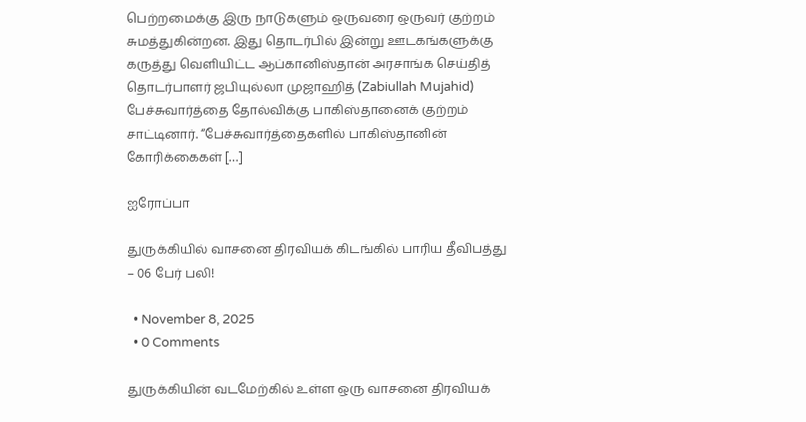பெற்றமைக்கு இரு நாடுகளும் ஒருவரை ஒருவர் குற்றம் சுமத்துகின்றன. இது தொடர்பில் இன்று ஊடகங்களுக்கு கருத்து வெளியிட்ட ஆப்கானிஸ்தான் அரசாங்க செய்தித் தொடர்பாளர் ஜபியுல்லா முஜாஹித் (Zabiullah Mujahid) பேச்சுவார்த்தை தோல்விக்கு பாகிஸ்தானைக் குற்றம் சாட்டினார். “பேச்சுவார்த்தைகளில் பாகிஸ்தானின் கோரிக்கைகள் […]

ஐரோப்பா

துருக்கியில் வாசனை திரவியக் கிடங்கில் பாரிய தீவிபத்து – 06 பேர் பலி!

  • November 8, 2025
  • 0 Comments

துருக்கியின் வடமேற்கில் உள்ள ஒரு வாசனை திரவியக்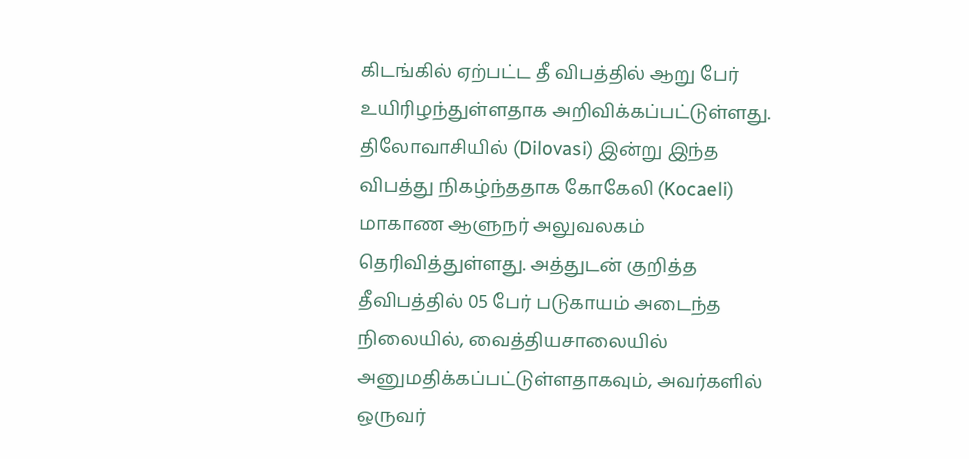கிடங்கில் ஏற்பட்ட தீ விபத்தில் ஆறு பேர் உயிரிழந்துள்ளதாக அறிவிக்கப்பட்டுள்ளது. திலோவாசியில் (Dilovasi) இன்று இந்த விபத்து நிகழ்ந்ததாக கோகேலி (Kocaeli) மாகாண ஆளுநர் அலுவலகம் தெரிவித்துள்ளது. அத்துடன் குறித்த தீவிபத்தில் 05 பேர் படுகாயம் அடைந்த நிலையில், வைத்தியசாலையில் அனுமதிக்கப்பட்டுள்ளதாகவும், அவர்களில் ஒருவர்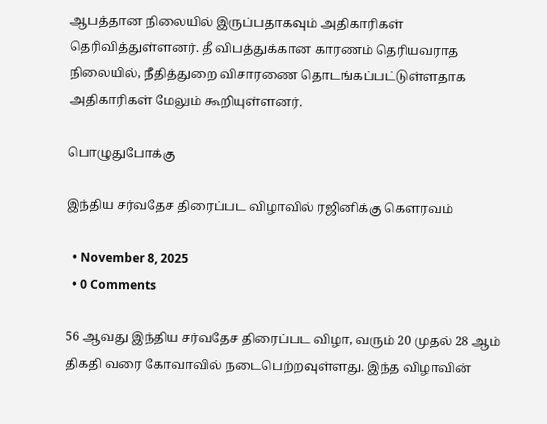ஆபத்தான நிலையில் இருப்பதாகவும் அதிகாரிகள் தெரிவித்துள்ளனர். தீ விபத்துக்கான காரணம் தெரியவராத நிலையில், நீதித்துறை விசாரணை தொடங்கப்பட்டுள்ளதாக அதிகாரிகள் மேலும் கூறியுள்ளனர்.

பொழுதுபோக்கு

இந்திய சர்வதேச திரைப்பட விழாவில் ரஜினிக்கு கௌரவம்

  • November 8, 2025
  • 0 Comments

56 ஆவது இந்திய சர்வதேச திரைப்பட விழா, வரும் 20 முதல் 28 ஆம் திகதி வரை கோவாவில் நடைபெற்றவுள்ளது. இந்த விழாவின்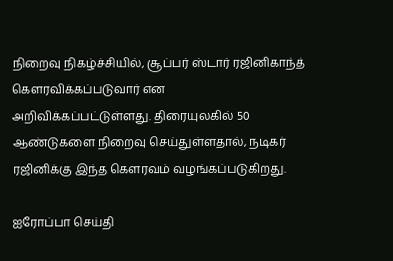நிறைவு நிகழ்ச்சியில், சூப்பர் ஸ்டார் ரஜினிகாந்த் கௌரவிக்கப்படுவார் என அறிவிக்கப்பட்டுள்ளது. திரையுலகில் 50 ஆண்டுகளை நிறைவு செய்துள்ளதால், நடிகர் ரஜினிக்கு இந்த கௌரவம் வழங்கப்படுகிறது.

ஐரோப்பா செய்தி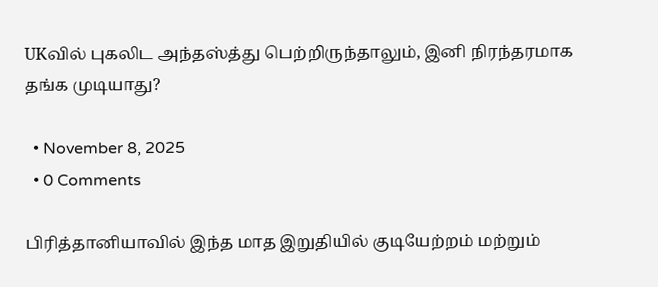UKவில் புகலிட அந்தஸ்த்து பெற்றிருந்தாலும், இனி நிரந்தரமாக தங்க முடியாது?

  • November 8, 2025
  • 0 Comments

பிரித்தானியாவில் இந்த மாத இறுதியில் குடியேற்றம் மற்றும்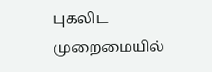புகலிட முறைமையில்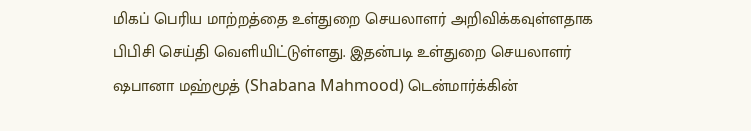மிகப் பெரிய மாற்றத்தை உள்துறை செயலாளர் அறிவிக்கவுள்ளதாக  பிபிசி செய்தி வெளியிட்டுள்ளது. இதன்படி உள்துறை செயலாளர் ஷபானா மஹ்மூத் (Shabana Mahmood) டென்மார்க்கின்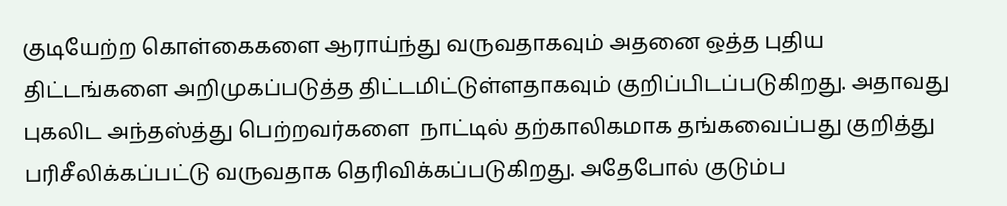குடியேற்ற கொள்கைகளை ஆராய்ந்து வருவதாகவும் அதனை ஒத்த புதிய திட்டங்களை அறிமுகப்படுத்த திட்டமிட்டுள்ளதாகவும் குறிப்பிடப்படுகிறது. அதாவது  புகலிட அந்தஸ்த்து பெற்றவர்களை  நாட்டில் தற்காலிகமாக தங்கவைப்பது குறித்து பரிசீலிக்கப்பட்டு வருவதாக தெரிவிக்கப்படுகிறது. அதேபோல் குடும்ப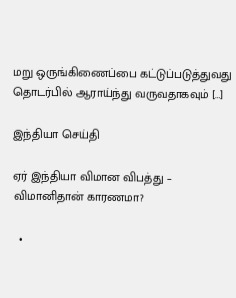மறு ஒருங்கிணைப்பை கட்டுப்படுத்துவது தொடர்பில் ஆராய்ந்து வருவதாகவும் […]

இந்தியா செய்தி

ஏர் இந்தியா விமான விபத்து – விமானிதான் காரணமா?

  •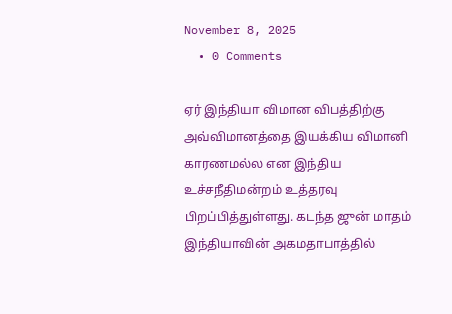November 8, 2025
  • 0 Comments

ஏர் இந்தியா விமான விபத்திற்கு அவ்விமானத்தை இயக்கிய விமானி காரணமல்ல என இந்திய உச்சநீதிமன்றம் உத்தரவு பிறப்பித்துள்ளது. கடந்த ஜுன் மாதம் இந்தியாவின் அகமதாபாத்தில்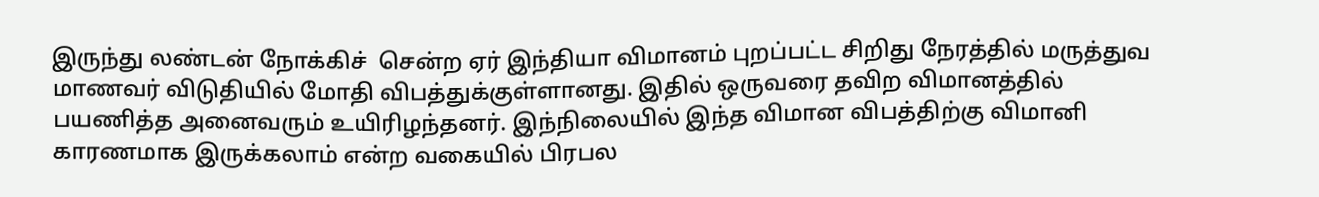இருந்து லண்டன் நோக்கிச்  சென்ற ஏர் இந்தியா விமானம் புறப்பட்ட சிறிது நேரத்தில் மருத்துவ  மாணவர் விடுதியில் மோதி விபத்துக்குள்ளானது. இதில் ஒருவரை தவிற விமானத்தில் பயணித்த அனைவரும் உயிரிழந்தனர். இந்நிலையில் இந்த விமான விபத்திற்கு விமானி காரணமாக இருக்கலாம் என்ற வகையில் பிரபல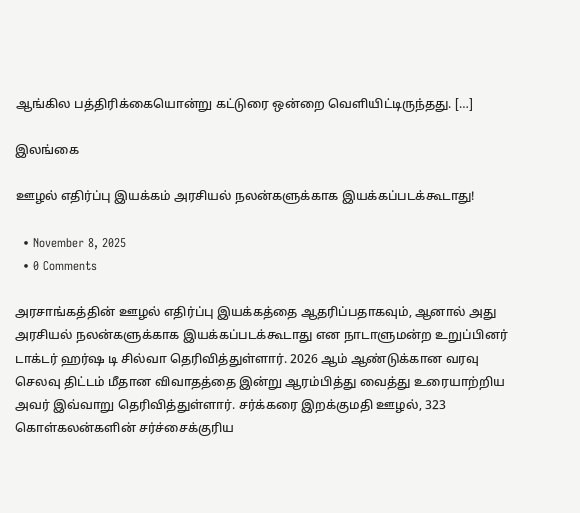ஆங்கில பத்திரிக்கையொன்று கட்டுரை ஒன்றை வெளியிட்டிருந்தது. […]

இலங்கை

ஊழல் எதிர்ப்பு இயக்கம் அரசியல் நலன்களுக்காக இயக்கப்படக்கூடாது!

  • November 8, 2025
  • 0 Comments

அரசாங்கத்தின் ஊழல் எதிர்ப்பு இயக்கத்தை ஆதரிப்பதாகவும், ஆனால் அது அரசியல் நலன்களுக்காக இயக்கப்படக்கூடாது என நாடாளுமன்ற உறுப்பினர் டாக்டர் ஹர்ஷ டி சில்வா தெரிவித்துள்ளார். 2026 ஆம் ஆண்டுக்கான வரவு செலவு திட்டம் மீதான விவாதத்தை இன்று ஆரம்பித்து வைத்து உரையாற்றிய அவர் இவ்வாறு தெரிவித்துள்ளார். சர்க்கரை இறக்குமதி ஊழல், 323 கொள்கலன்களின் சர்ச்சைக்குரிய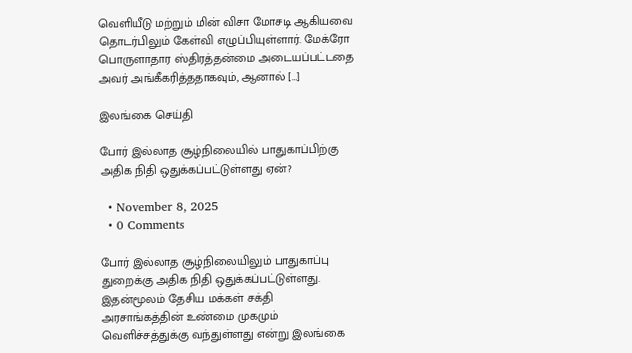வெளியீடு மற்றும் மின் விசா மோசடி ஆகியவை தொடர்பிலும் கேள்வி எழுப்பியுள்ளார். மேக்ரோ பொருளாதார ஸ்திரத்தன்மை அடையப்பட்டதை அவர் அங்கீகரித்ததாகவும், ஆனால் […]

இலங்கை செய்தி

போர் இல்லாத சூழ்நிலையில் பாதுகாப்பிற்கு அதிக நிதி ஒதுக்கப்பட்டுள்ளது ஏன்?

  • November 8, 2025
  • 0 Comments

போர் இல்லாத சூழ்நிலையிலும் பாதுகாப்பு துறைக்கு அதிக நிதி ஒதுக்கப்பட்டுள்ளது. இதன்மூலம் தேசிய மக்கள் சக்தி அரசாங்கத்தின் உண்மை முகமும் வெளிச்சத்துக்கு வந்துள்ளது என்று இலங்கை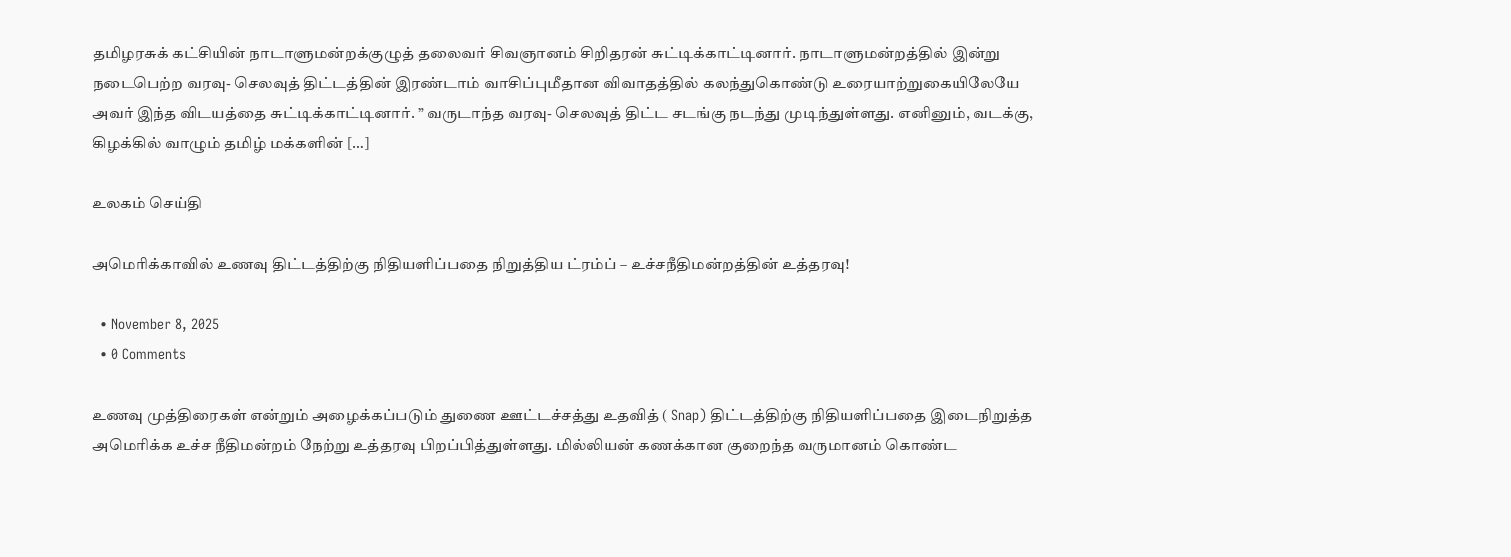தமிழரசுக் கட்சியின் நாடாளுமன்றக்குழுத் தலைவர் சிவஞானம் சிறிதரன் சுட்டிக்காட்டினார். நாடாளுமன்றத்தில் இன்று நடைபெற்ற வரவு- செலவுத் திட்டத்தின் இரண்டாம் வாசிப்புமீதான விவாதத்தில் கலந்துகொண்டு உரையாற்றுகையிலேயே அவர் இந்த விடயத்தை சுட்டிக்காட்டினார். ” வருடாந்த வரவு- செலவுத் திட்ட சடங்கு நடந்து முடிந்துள்ளது. எனினும், வடக்கு, கிழக்கில் வாழும் தமிழ் மக்களின் […]

உலகம் செய்தி

அமெரிக்காவில் உணவு திட்டத்திற்கு நிதியளிப்பதை நிறுத்திய ட்ரம்ப் – உச்சநீதிமன்றத்தின் உத்தரவு!

  • November 8, 2025
  • 0 Comments

உணவு முத்திரைகள் என்றும் அழைக்கப்படும் துணை ஊட்டச்சத்து உதவித் ( Snap) திட்டத்திற்கு நிதியளிப்பதை இடைநிறுத்த அமெரிக்க உச்ச நீதிமன்றம் நேற்று உத்தரவு பிறப்பித்துள்ளது. மில்லியன் கணக்கான குறைந்த வருமானம் கொண்ட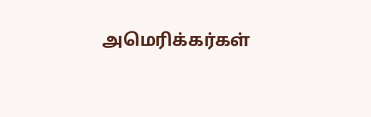அமெரிக்கர்கள்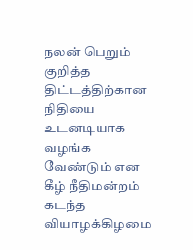நலன் பெறும் குறித்த திட்டத்திற்கான நிதியை உடனடியாக வழங்க வேண்டும் என கீழ் நீதிமன்றம் கடந்த வியாழக்கிழமை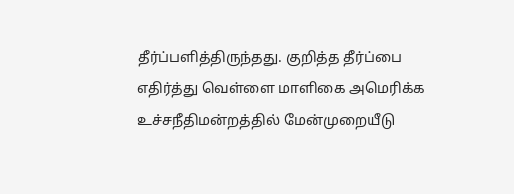தீர்ப்பளித்திருந்தது. குறித்த தீர்ப்பை எதிர்த்து வெள்ளை மாளிகை அமெரிக்க உச்சநீதிமன்றத்தில் மேன்முறையீடு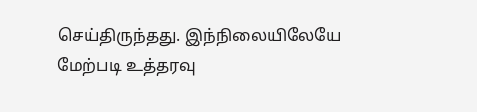செய்திருந்தது. இந்நிலையிலேயே மேற்படி உத்தரவு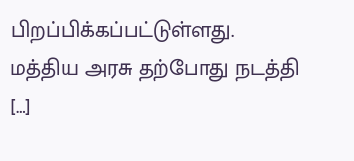பிறப்பிக்கப்பட்டுள்ளது. மத்திய அரசு தற்போது நடத்தி […]